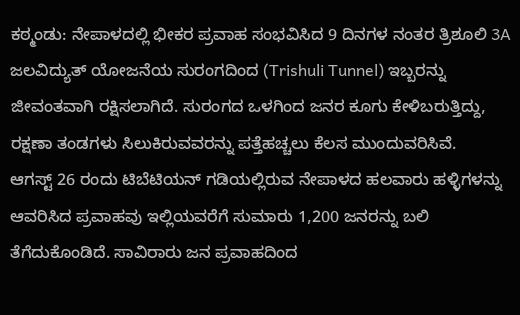ಕಠ್ಮಂಡು: ನೇಪಾಳದಲ್ಲಿ ಭೀಕರ ಪ್ರವಾಹ ಸಂಭವಿಸಿದ 9 ದಿನಗಳ ನಂತರ ತ್ರಿಶೂಲಿ 3A ಜಲವಿದ್ಯುತ್ ಯೋಜನೆಯ ಸುರಂಗದಿಂದ (Trishuli Tunnel) ಇಬ್ಬರನ್ನು ಜೀವಂತವಾಗಿ ರಕ್ಷಿಸಲಾಗಿದೆ. ಸುರಂಗದ ಒಳಗಿಂದ ಜನರ ಕೂಗು ಕೇಳಿಬರುತ್ತಿದ್ದು, ರಕ್ಷಣಾ ತಂಡಗಳು ಸಿಲುಕಿರುವವರನ್ನು ಪತ್ತೆಹಚ್ಚಲು ಕೆಲಸ ಮುಂದುವರಿಸಿವೆ.
ಆಗಸ್ಟ್ 26 ರಂದು ಟಿಬೆಟಿಯನ್ ಗಡಿಯಲ್ಲಿರುವ ನೇಪಾಳದ ಹಲವಾರು ಹಳ್ಳಿಗಳನ್ನು ಆವರಿಸಿದ ಪ್ರವಾಹವು ಇಲ್ಲಿಯವರೆಗೆ ಸುಮಾರು 1,200 ಜನರನ್ನು ಬಲಿ ತೆಗೆದುಕೊಂಡಿದೆ. ಸಾವಿರಾರು ಜನ ಪ್ರವಾಹದಿಂದ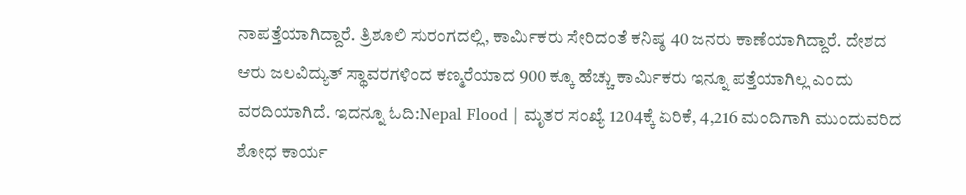ನಾಪತ್ತೆಯಾಗಿದ್ದಾರೆ. ತ್ರಿಶೂಲಿ ಸುರಂಗದಲ್ಲಿ, ಕಾರ್ಮಿಕರು ಸೇರಿದಂತೆ ಕನಿಷ್ಠ 40 ಜನರು ಕಾಣೆಯಾಗಿದ್ದಾರೆ. ದೇಶದ ಆರು ಜಲವಿದ್ಯುತ್ ಸ್ಥಾವರಗಳಿಂದ ಕಣ್ಮರೆಯಾದ 900 ಕ್ಕೂ ಹೆಚ್ಚು ಕಾರ್ಮಿಕರು ಇನ್ನೂ ಪತ್ತೆಯಾಗಿಲ್ಲ ಎಂದು ವರದಿಯಾಗಿದೆ. ಇದನ್ನೂ ಓದಿ:Nepal Flood | ಮೃತರ ಸಂಖ್ಯೆ 1204ಕ್ಕೆ ಏರಿಕೆ, 4,216 ಮಂದಿಗಾಗಿ ಮುಂದುವರಿದ ಶೋಧ ಕಾರ್ಯ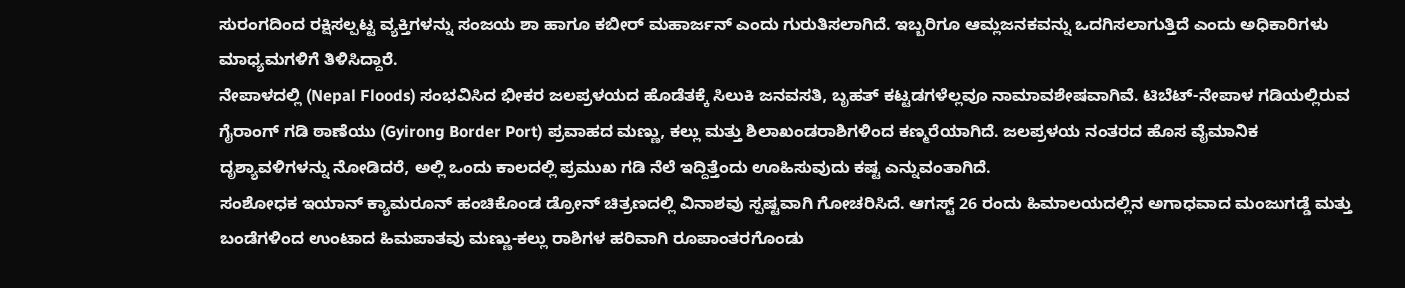ಸುರಂಗದಿಂದ ರಕ್ಷಿಸಲ್ಪಟ್ಟ ವ್ಯಕ್ತಿಗಳನ್ನು ಸಂಜಯ ಶಾ ಹಾಗೂ ಕಬೀರ್ ಮಹಾರ್ಜನ್ ಎಂದು ಗುರುತಿಸಲಾಗಿದೆ. ಇಬ್ಬರಿಗೂ ಆಮ್ಲಜನಕವನ್ನು ಒದಗಿಸಲಾಗುತ್ತಿದೆ ಎಂದು ಅಧಿಕಾರಿಗಳು ಮಾಧ್ಯಮಗಳಿಗೆ ತಿಳಿಸಿದ್ದಾರೆ.
ನೇಪಾಳದಲ್ಲಿ (Nepal Floods) ಸಂಭವಿಸಿದ ಭೀಕರ ಜಲಪ್ರಳಯದ ಹೊಡೆತಕ್ಕೆ ಸಿಲುಕಿ ಜನವಸತಿ, ಬೃಹತ್ ಕಟ್ಟಡಗಳೆಲ್ಲವೂ ನಾಮಾವಶೇಷವಾಗಿವೆ. ಟಿಬೆಟ್-ನೇಪಾಳ ಗಡಿಯಲ್ಲಿರುವ ಗೈರಾಂಗ್ ಗಡಿ ಠಾಣೆಯು (Gyirong Border Port) ಪ್ರವಾಹದ ಮಣ್ಣು, ಕಲ್ಲು ಮತ್ತು ಶಿಲಾಖಂಡರಾಶಿಗಳಿಂದ ಕಣ್ಮರೆಯಾಗಿದೆ. ಜಲಪ್ರಳಯ ನಂತರದ ಹೊಸ ವೈಮಾನಿಕ ದೃಶ್ಯಾವಳಿಗಳನ್ನು ನೋಡಿದರೆ, ಅಲ್ಲಿ ಒಂದು ಕಾಲದಲ್ಲಿ ಪ್ರಮುಖ ಗಡಿ ನೆಲೆ ಇದ್ದಿತ್ತೆಂದು ಊಹಿಸುವುದು ಕಷ್ಟ ಎನ್ನುವಂತಾಗಿದೆ.
ಸಂಶೋಧಕ ಇಯಾನ್ ಕ್ಯಾಮರೂನ್ ಹಂಚಿಕೊಂಡ ಡ್ರೋನ್ ಚಿತ್ರಣದಲ್ಲಿ ವಿನಾಶವು ಸ್ಪಷ್ಟವಾಗಿ ಗೋಚರಿಸಿದೆ. ಆಗಸ್ಟ್ 26 ರಂದು ಹಿಮಾಲಯದಲ್ಲಿನ ಅಗಾಧವಾದ ಮಂಜುಗಡ್ಡೆ ಮತ್ತು ಬಂಡೆಗಳಿಂದ ಉಂಟಾದ ಹಿಮಪಾತವು ಮಣ್ಣು-ಕಲ್ಲು ರಾಶಿಗಳ ಹರಿವಾಗಿ ರೂಪಾಂತರಗೊಂಡು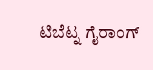ಟಿಬೆಟ್ನ ಗೈರಾಂಗ್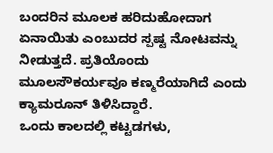ಬಂದರಿನ ಮೂಲಕ ಹರಿದುಹೋದಾಗ ಏನಾಯಿತು ಎಂಬುದರ ಸ್ಪಷ್ಟ ನೋಟವನ್ನು ನೀಡುತ್ತದೆ. ಪ್ರತಿಯೊಂದು ಮೂಲಸೌಕರ್ಯವೂ ಕಣ್ಮರೆಯಾಗಿದೆ ಎಂದು ಕ್ಯಾಮರೂನ್ ತಿಳಿಸಿದ್ದಾರೆ.
ಒಂದು ಕಾಲದಲ್ಲಿ ಕಟ್ಟಡಗಳು,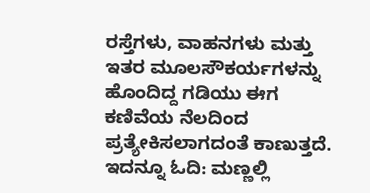ರಸ್ತೆಗಳು, ವಾಹನಗಳು ಮತ್ತು ಇತರ ಮೂಲಸೌಕರ್ಯಗಳನ್ನು ಹೊಂದಿದ್ದ ಗಡಿಯು ಈಗ ಕಣಿವೆಯ ನೆಲದಿಂದ ಪ್ರತ್ಯೇಕಿಸಲಾಗದಂತೆ ಕಾಣುತ್ತದೆ. ಇದನ್ನೂ ಓದಿ: ಮಣ್ಣಲ್ಲಿ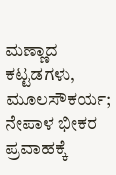ಮಣ್ಣಾದ ಕಟ್ಟಡಗಳು, ಮೂಲಸೌಕರ್ಯ; ನೇಪಾಳ ಭೀಕರ ಪ್ರವಾಹಕ್ಕೆ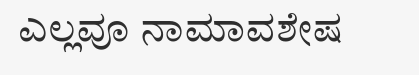ಎಲ್ಲವೂ ನಾಮಾವಶೇಷ